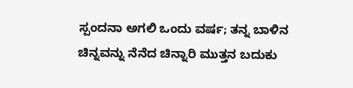ಸ್ಪಂದನಾ ಅಗಲಿ ಒಂದು ವರ್ಷ; ತನ್ನ ಬಾಳಿನ ಚಿನ್ನವನ್ನು ನೆನೆದ ಚಿನ್ನಾರಿ ಮುತ್ತನ ಬದುಕು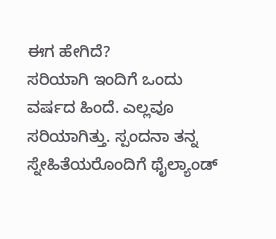ಈಗ ಹೇಗಿದೆ?
ಸರಿಯಾಗಿ ಇಂದಿಗೆ ಒಂದು ವರ್ಷದ ಹಿಂದೆ. ಎಲ್ಲವೂ ಸರಿಯಾಗಿತ್ತು. ಸ್ಪಂದನಾ ತನ್ನ ಸ್ನೇಹಿತೆಯರೊಂದಿಗೆ ಥೈಲ್ಯಾಂಡ್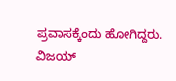ಪ್ರವಾಸಕ್ಕೆಂದು ಹೋಗಿದ್ದರು. ವಿಜಯ್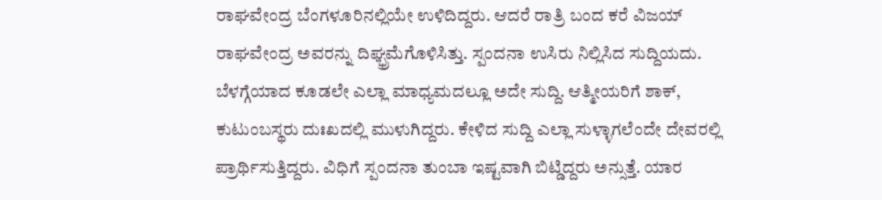ರಾಘವೇಂದ್ರ ಬೆಂಗಳೂರಿನಲ್ಲಿಯೇ ಉಳಿದಿದ್ದರು. ಆದರೆ ರಾತ್ರಿ ಬಂದ ಕರೆ ವಿಜಯ್ ರಾಘವೇಂದ್ರ ಅವರನ್ನು ದಿಘ್ಭ್ರಮೆಗೊಳಿಸಿತ್ತು. ಸ್ಪಂದನಾ ಉಸಿರು ನಿಲ್ಲಿಸಿದ ಸುದ್ದಿಯದು.
ಬೆಳಗ್ಗೆಯಾದ ಕೂಡಲೇ ಎಲ್ಲಾ ಮಾಧ್ಯಮದಲ್ಲೂ ಅದೇ ಸುದ್ದಿ. ಆತ್ಮೀಯರಿಗೆ ಶಾಕ್, ಕುಟುಂಬಸ್ಥರು ದುಃಖದಲ್ಲಿ ಮುಳುಗಿದ್ದರು. ಕೇಳಿದ ಸುದ್ದಿ ಎಲ್ಲಾ ಸುಳ್ಳಾಗಲೆಂದೇ ದೇವರಲ್ಲಿ ಪ್ರಾರ್ಥಿಸುತ್ತಿದ್ದರು. ವಿಧಿಗೆ ಸ್ಪಂದನಾ ತುಂಬಾ ಇಷ್ಟವಾಗಿ ಬಿಟ್ಡಿದ್ದರು ಅನ್ಸುತ್ತೆ. ಯಾರ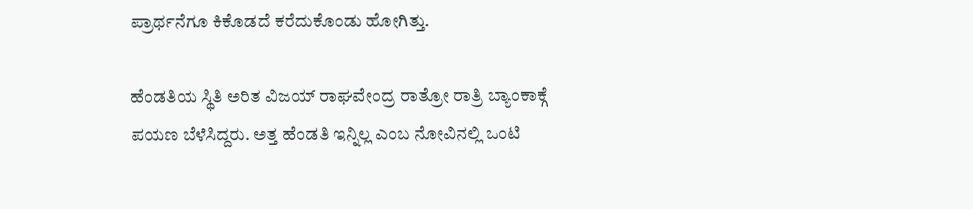ಪ್ರಾರ್ಥನೆಗೂ ಕಿಕೊಡದೆ ಕರೆದುಕೊಂಡು ಹೋಗಿತ್ತು.

ಹೆಂಡತಿಯ ಸ್ಥಿತಿ ಅರಿತ ವಿಜಯ್ ರಾಘವೇಂದ್ರ ರಾತ್ರೋ ರಾತ್ರಿ ಬ್ಯಾಂಕಾಕ್ಗೆ ಪಯಣ ಬೆಳೆಸಿದ್ದರು. ಅತ್ತ ಹೆಂಡತಿ ಇನ್ನಿಲ್ಲ ಎಂಬ ನೋವಿನಲ್ಲಿ ಒಂಟಿ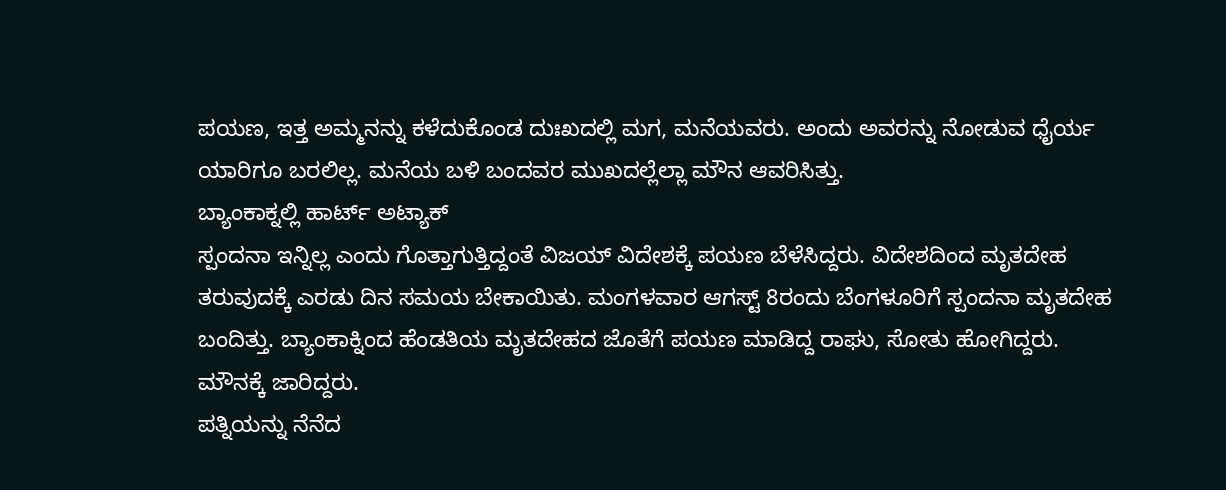ಪಯಣ, ಇತ್ತ ಅಮ್ಮನನ್ನು ಕಳೆದುಕೊಂಡ ದುಃಖದಲ್ಲಿ ಮಗ, ಮನೆಯವರು. ಅಂದು ಅವರನ್ನು ನೋಡುವ ಧೈರ್ಯ ಯಾರಿಗೂ ಬರಲಿಲ್ಲ. ಮನೆಯ ಬಳಿ ಬಂದವರ ಮುಖದಲ್ಲೆಲ್ಲಾ ಮೌನ ಆವರಿಸಿತ್ತು.
ಬ್ಯಾಂಕಾಕ್ನಲ್ಲಿ ಹಾರ್ಟ್ ಅಟ್ಯಾಕ್
ಸ್ಪಂದನಾ ಇನ್ನಿಲ್ಲ ಎಂದು ಗೊತ್ತಾಗುತ್ತಿದ್ದಂತೆ ವಿಜಯ್ ವಿದೇಶಕ್ಕೆ ಪಯಣ ಬೆಳೆಸಿದ್ದರು. ವಿದೇಶದಿಂದ ಮೃತದೇಹ ತರುವುದಕ್ಕೆ ಎರಡು ದಿನ ಸಮಯ ಬೇಕಾಯಿತು. ಮಂಗಳವಾರ ಆಗಸ್ಟ್ 8ರಂದು ಬೆಂಗಳೂರಿಗೆ ಸ್ಪಂದನಾ ಮೃತದೇಹ ಬಂದಿತ್ತು. ಬ್ಯಾಂಕಾಕ್ನಿಂದ ಹೆಂಡತಿಯ ಮೃತದೇಹದ ಜೊತೆಗೆ ಪಯಣ ಮಾಡಿದ್ದ ರಾಘು, ಸೋತು ಹೋಗಿದ್ದರು. ಮೌನಕ್ಕೆ ಜಾರಿದ್ದರು.
ಪತ್ನಿಯನ್ನು ನೆನೆದ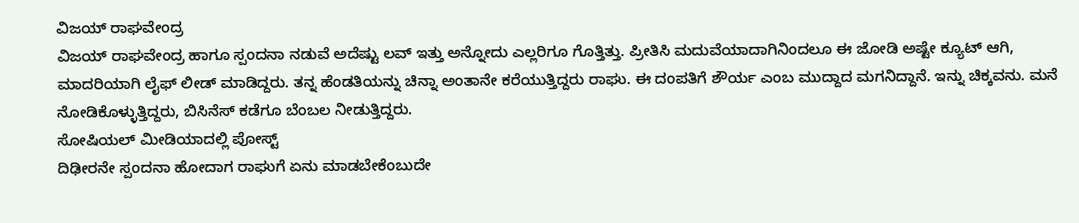ವಿಜಯ್ ರಾಘವೇಂದ್ರ
ವಿಜಯ್ ರಾಘವೇಂದ್ರ ಹಾಗೂ ಸ್ಪಂದನಾ ನಡುವೆ ಅದೆಷ್ಟು ಲವ್ ಇತ್ತು ಅನ್ನೋದು ಎಲ್ಲರಿಗೂ ಗೊತ್ತಿತ್ತು. ಪ್ರೀತಿಸಿ ಮದುವೆಯಾದಾಗಿನಿಂದಲೂ ಈ ಜೋಡಿ ಅಷ್ಟೇ ಕ್ಯೂಟ್ ಆಗಿ, ಮಾದರಿಯಾಗಿ ಲೈಫ್ ಲೀಡ್ ಮಾಡಿದ್ದರು. ತನ್ನ ಹೆಂಡತಿಯನ್ನು ಚಿನ್ನಾ ಅಂತಾನೇ ಕರೆಯುತ್ತಿದ್ದರು ರಾಘು. ಈ ದಂಪತಿಗೆ ಶೌರ್ಯ ಎಂಬ ಮುದ್ದಾದ ಮಗನಿದ್ದಾನೆ. ಇನ್ನು ಚಿಕ್ಕವನು. ಮನೆ ನೋಡಿಕೊಳ್ಳುತ್ತಿದ್ದರು, ಬಿಸಿನೆಸ್ ಕಡೆಗೂ ಬೆಂಬಲ ನೀಡುತ್ತಿದ್ದರು.
ಸೋಷಿಯಲ್ ಮೀಡಿಯಾದಲ್ಲಿ ಪೋಸ್ಟ್
ದಿಢೀರನೇ ಸ್ಪಂದನಾ ಹೋದಾಗ ರಾಘುಗೆ ಏನು ಮಾಡಬೇಕೆಂಬುದೇ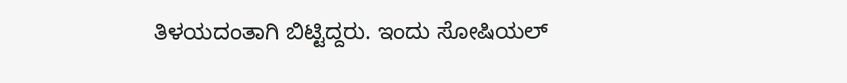ತಿಳಯದಂತಾಗಿ ಬಿಟ್ಟಿದ್ದರು. ಇಂದು ಸೋಷಿಯಲ್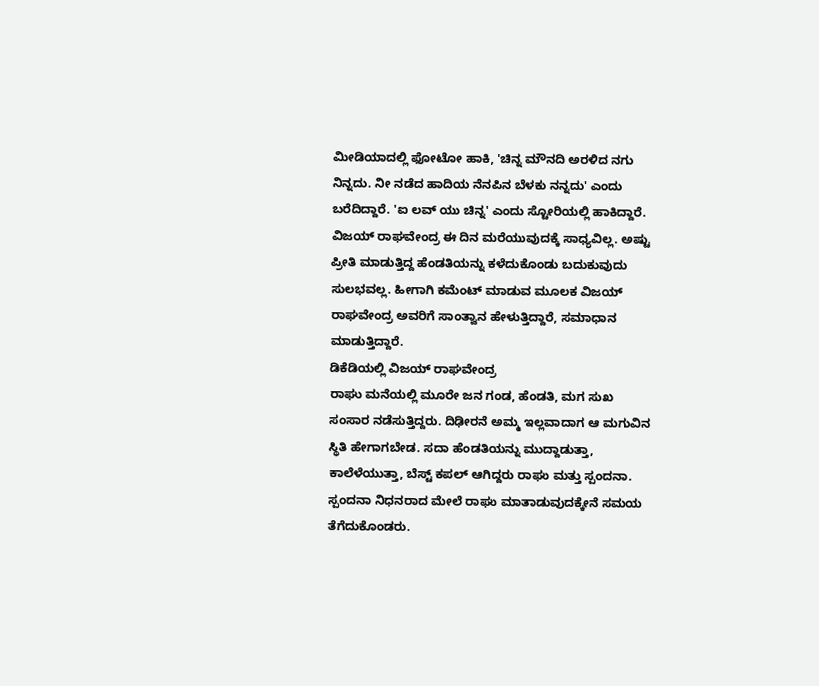ಮೀಡಿಯಾದಲ್ಲಿ ಫೋಟೋ ಹಾಕಿ, 'ಚಿನ್ನ ಮೌನದಿ ಅರಳಿದ ನಗು ನಿನ್ನದು. ನೀ ನಡೆದ ಹಾದಿಯ ನೆನಪಿನ ಬೆಳಕು ನನ್ನದು' ಎಂದು ಬರೆದಿದ್ದಾರೆ. 'ಐ ಲವ್ ಯು ಚಿನ್ನ' ಎಂದು ಸ್ಟೋರಿಯಲ್ಲಿ ಹಾಕಿದ್ದಾರೆ.
ವಿಜಯ್ ರಾಘವೇಂದ್ರ ಈ ದಿನ ಮರೆಯುವುದಕ್ಕೆ ಸಾಧ್ಯವಿಲ್ಲ. ಅಷ್ಟು ಪ್ರೀತಿ ಮಾಡುತ್ತಿದ್ದ ಹೆಂಡತಿಯನ್ನು ಕಳೆದುಕೊಂಡು ಬದುಕುವುದು ಸುಲಭವಲ್ಲ. ಹೀಗಾಗಿ ಕಮೆಂಟ್ ಮಾಡುವ ಮೂಲಕ ವಿಜಯ್ ರಾಘವೇಂದ್ರ ಅವರಿಗೆ ಸಾಂತ್ವಾನ ಹೇಳುತ್ತಿದ್ದಾರೆ, ಸಮಾಧಾನ ಮಾಡುತ್ತಿದ್ದಾರೆ.
ಡಿಕೆಡಿಯಲ್ಲಿ ವಿಜಯ್ ರಾಘವೇಂದ್ರ
ರಾಘು ಮನೆಯಲ್ಲಿ ಮೂರೇ ಜನ ಗಂಡ, ಹೆಂಡತಿ, ಮಗ ಸುಖ ಸಂಸಾರ ನಡೆಸುತ್ತಿದ್ದರು. ದಿಢೀರನೆ ಅಮ್ಮ ಇಲ್ಲವಾದಾಗ ಆ ಮಗುವಿನ ಸ್ಥಿತಿ ಹೇಗಾಗಬೇಡ. ಸದಾ ಹೆಂಡತಿಯನ್ನು ಮುದ್ದಾಡುತ್ತಾ, ಕಾಲೆಳೆಯುತ್ತಾ, ಬೆಸ್ಟ್ ಕಪಲ್ ಆಗಿದ್ದರು ರಾಘು ಮತ್ತು ಸ್ಪಂದನಾ. ಸ್ಪಂದನಾ ನಿಧನರಾದ ಮೇಲೆ ರಾಘು ಮಾತಾಡುವುದಕ್ಕೇನೆ ಸಮಯ ತೆಗೆದುಕೊಂಡರು.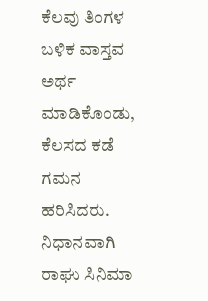ಕೆಲವು ತಿಂಗಳ ಬಳಿಕ ವಾಸ್ತವ ಅರ್ಥ ಮಾಡಿಕೊಂಡು, ಕೆಲಸದ ಕಡೆ ಗಮನ ಹರಿಸಿದರು.
ನಿಧಾನವಾಗಿ ರಾಘು ಸಿನಿಮಾ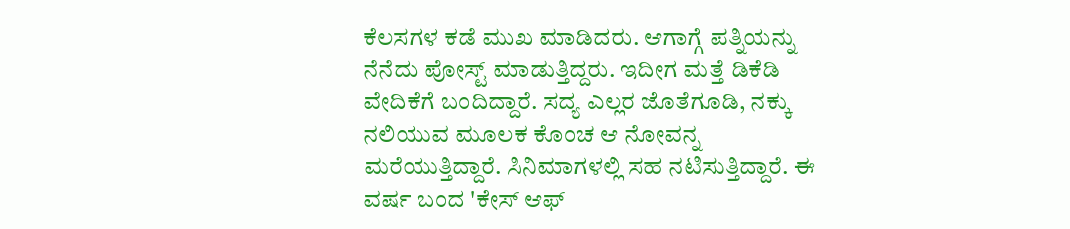ಕೆಲಸಗಳ ಕಡೆ ಮುಖ ಮಾಡಿದರು. ಆಗಾಗ್ಗೆ ಪತ್ನಿಯನ್ನು ನೆನೆದು ಪೋಸ್ಟ್ ಮಾಡುತ್ತಿದ್ದರು. ಇದೀಗ ಮತ್ತೆ ಡಿಕೆಡಿ ವೇದಿಕೆಗೆ ಬಂದಿದ್ದಾರೆ. ಸದ್ಯ ಎಲ್ಲರ ಜೊತೆಗೂಡಿ, ನಕ್ಕು ನಲಿಯುವ ಮೂಲಕ ಕೊಂಚ ಆ ನೋವನ್ನ ಮರೆಯುತ್ತಿದ್ದಾರೆ. ಸಿನಿಮಾಗಳಲ್ಲಿ ಸಹ ನಟಿಸುತ್ತಿದ್ದಾರೆ. ಈ ವರ್ಷ ಬಂದ 'ಕೇಸ್ ಆಫ್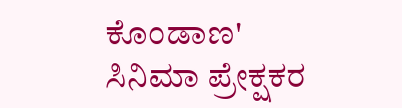ಕೊಂಡಾಣ' ಸಿನಿಮಾ ಪ್ರೇಕ್ಷಕರ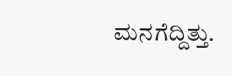ಮನಗೆದ್ದಿತ್ತು.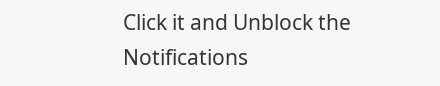Click it and Unblock the Notifications